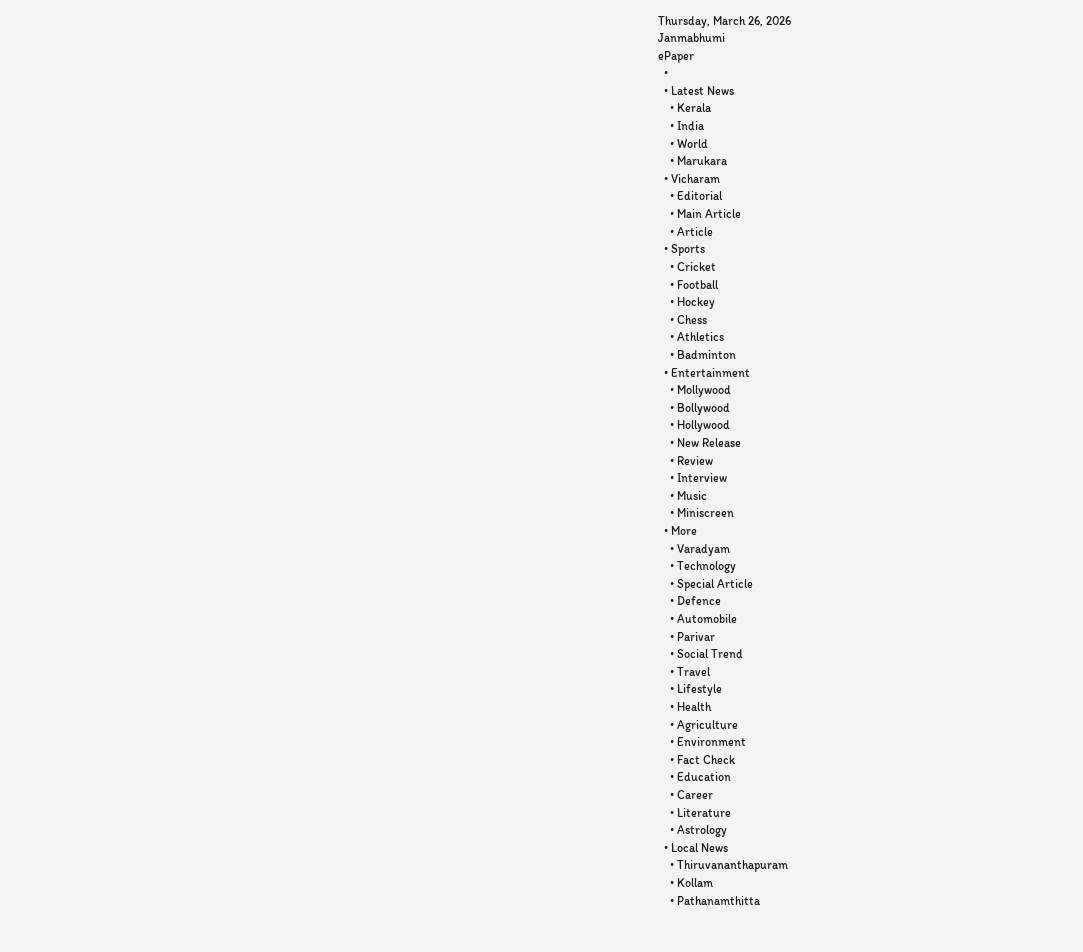Thursday, March 26, 2026
Janmabhumi
ePaper
  •
  • Latest News
    • Kerala
    • India
    • World
    • Marukara
  • Vicharam
    • Editorial
    • Main Article
    • Article
  • Sports
    • Cricket
    • Football
    • Hockey
    • Chess
    • Athletics
    • Badminton
  • Entertainment
    • Mollywood
    • Bollywood
    • Hollywood
    • New Release
    • Review
    • Interview
    • Music
    • Miniscreen
  • More
    • Varadyam
    • Technology
    • Special Article
    • Defence
    • Automobile
    • Parivar
    • Social Trend
    • Travel
    • Lifestyle
    • Health
    • Agriculture
    • Environment
    • Fact Check
    • Education
    • Career
    • Literature
    • Astrology
  • Local News
    • Thiruvananthapuram
    • Kollam
    • Pathanamthitta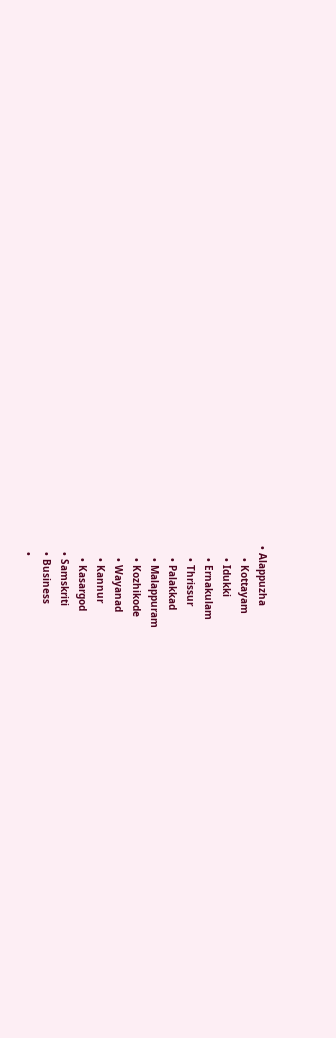• Alappuzha
    • Kottayam
    • Idukki
    • Ernakulam
    • Thrissur
    • Palakkad
    • Malappuram
    • Kozhikode
    • Wayanad
    • Kannur
    • Kasargod
  • Samskriti
  • Business
  •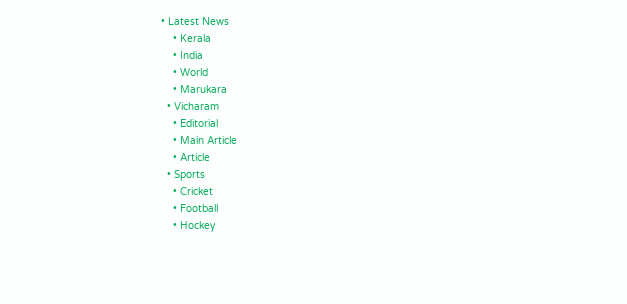• Latest News
    • Kerala
    • India
    • World
    • Marukara
  • Vicharam
    • Editorial
    • Main Article
    • Article
  • Sports
    • Cricket
    • Football
    • Hockey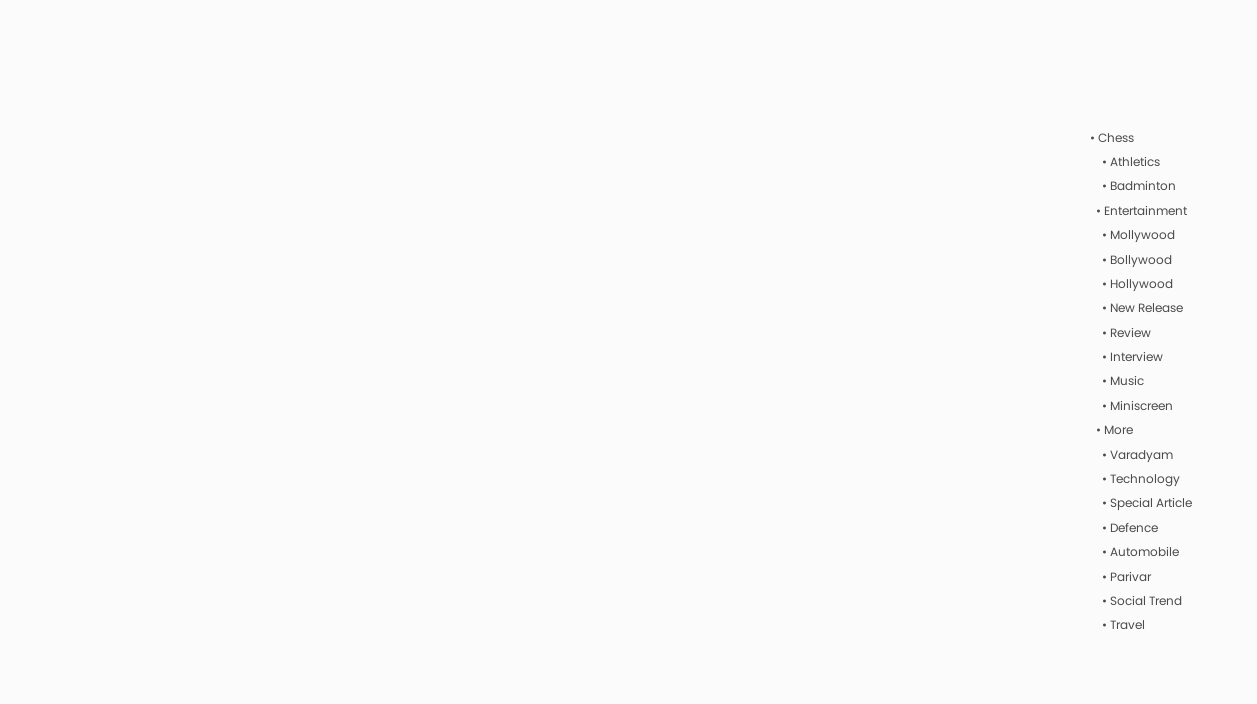• Chess
    • Athletics
    • Badminton
  • Entertainment
    • Mollywood
    • Bollywood
    • Hollywood
    • New Release
    • Review
    • Interview
    • Music
    • Miniscreen
  • More
    • Varadyam
    • Technology
    • Special Article
    • Defence
    • Automobile
    • Parivar
    • Social Trend
    • Travel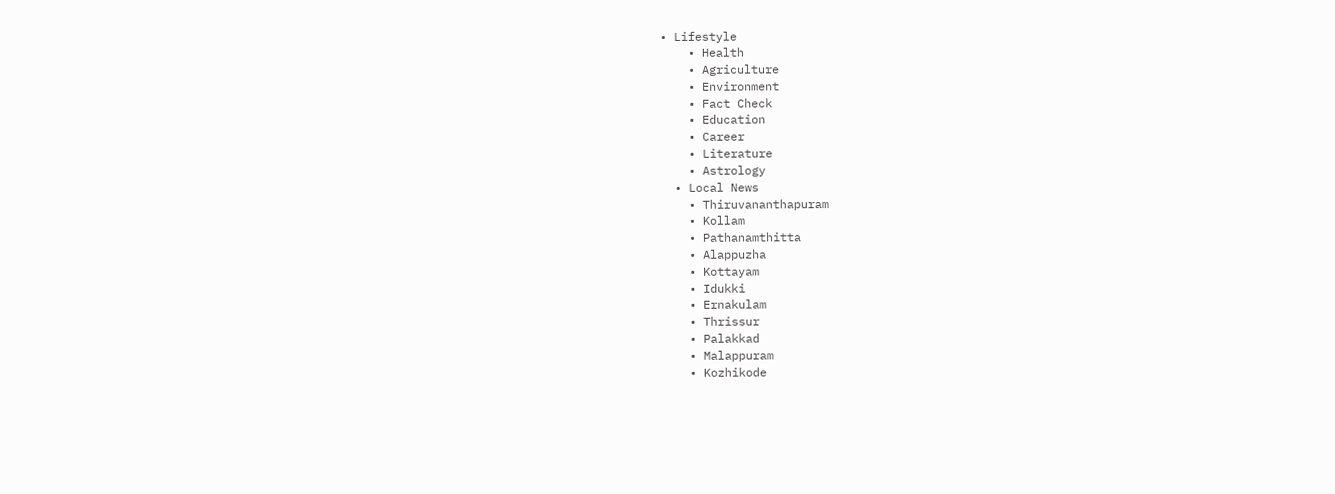• Lifestyle
    • Health
    • Agriculture
    • Environment
    • Fact Check
    • Education
    • Career
    • Literature
    • Astrology
  • Local News
    • Thiruvananthapuram
    • Kollam
    • Pathanamthitta
    • Alappuzha
    • Kottayam
    • Idukki
    • Ernakulam
    • Thrissur
    • Palakkad
    • Malappuram
    • Kozhikode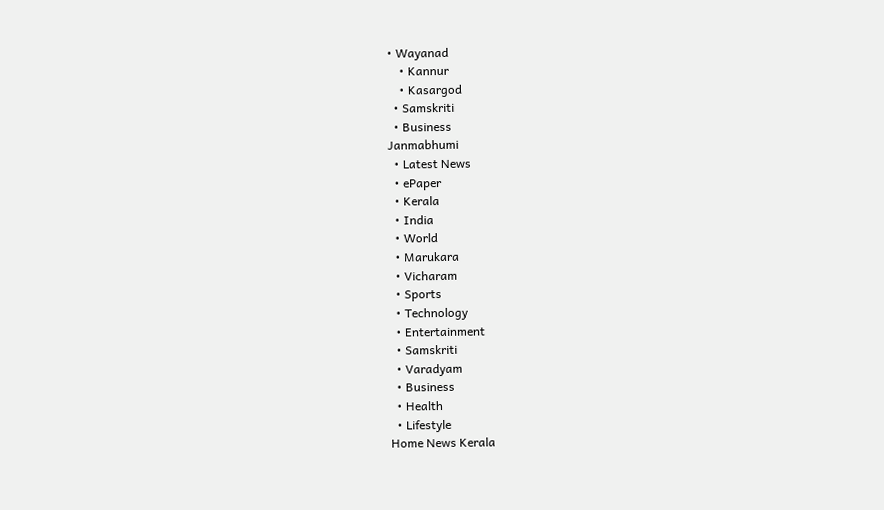• Wayanad
    • Kannur
    • Kasargod
  • Samskriti
  • Business
Janmabhumi
  • Latest News
  • ePaper
  • Kerala
  • India
  • World
  • Marukara
  • Vicharam
  • Sports
  • Technology
  • Entertainment
  • Samskriti
  • Varadyam
  • Business
  • Health
  • Lifestyle
Home News Kerala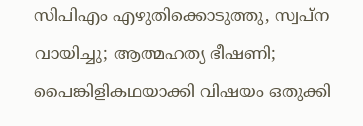സിപിഎം എഴുതിക്കൊടുത്തു, സ്വപ്‌ന വായിച്ചു; ആത്മഹത്യ ഭീഷണി; പൈങ്കിളികഥയാക്കി വിഷയം ഒതുക്കി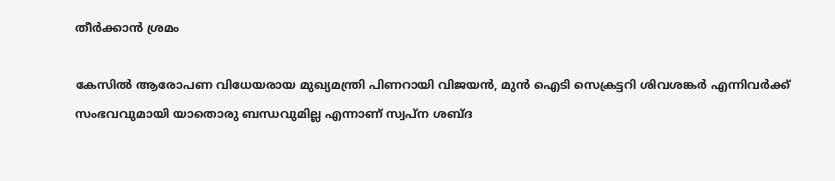തീര്‍ക്കാന്‍ ശ്രമം

കേസില്‍ ആരോപണ വിധേയരായ മുഖ്യമന്ത്രി പിണറായി വിജയന്‍, മുന്‍ ഐടി സെക്രട്ടറി ശിവശങ്കര്‍ എന്നിവര്‍ക്ക് സംഭവവുമായി യാതൊരു ബന്ധവുമില്ല എന്നാണ് സ്വപ്‌ന ശബ്ദ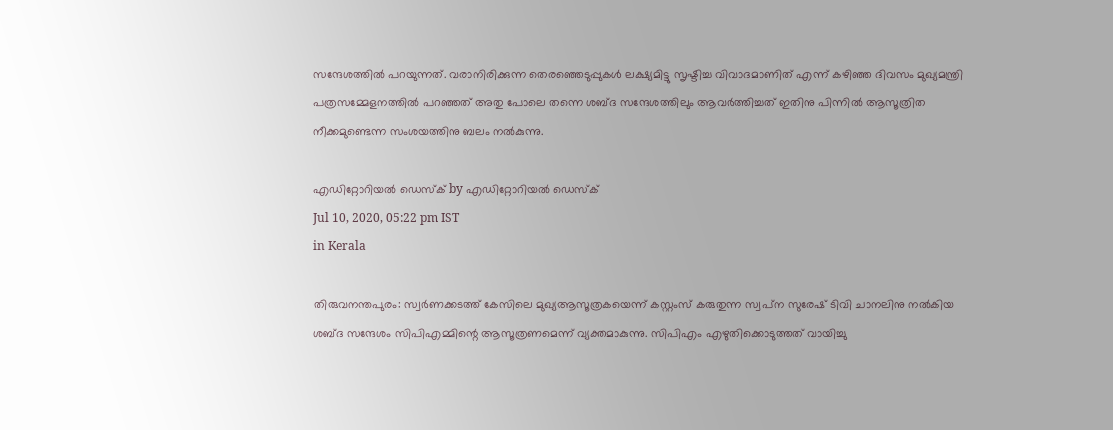സന്ദേശത്തില്‍ പറയുന്നത്. വരാനിരിക്കുന്ന തെരഞ്ഞെടുപ്പുകള്‍ ലക്ഷ്യമിട്ടു സൃഷ്ടിച്ച വിവാദമാണിത് എന്ന് കഴിഞ്ഞ ദിവസം മുഖ്യമന്ത്രി പത്രസമ്മേളനത്തില്‍ പറഞ്ഞത് അതു പോലെ തന്നെ ശബ്ദ സന്ദേശത്തിലും ആവര്‍ത്തിച്ചത് ഇതിനു പിന്നില്‍ ആസൂത്രിത നീക്കമുണ്ടെന്ന സംശയത്തിനു ബലം നല്‍കുന്നു.

എഡിറ്റോറിയൽ ഡെസ്ക് by എഡിറ്റോറിയൽ ഡെസ്ക്
Jul 10, 2020, 05:22 pm IST
in Kerala

തിരുവനന്തപുരം: സ്വര്‍ണക്കടത്ത് കേസിലെ മുഖ്യആസൂത്രകയെന്ന് കസ്റ്റംസ് കരുതുന്ന സ്വപ്‌ന സുരേഷ് ടിവി ചാനലിനു നല്‍കിയ ശബ്ദ സന്ദേശം സിപിഎമ്മിന്റെ ആസൂത്രണമെന്ന് വ്യക്തമാകുന്നു. സിപിഎം എഴുതിക്കൊടുത്തത് വായിച്ചു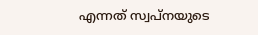എന്നത് സ്വപ്‌നയുടെ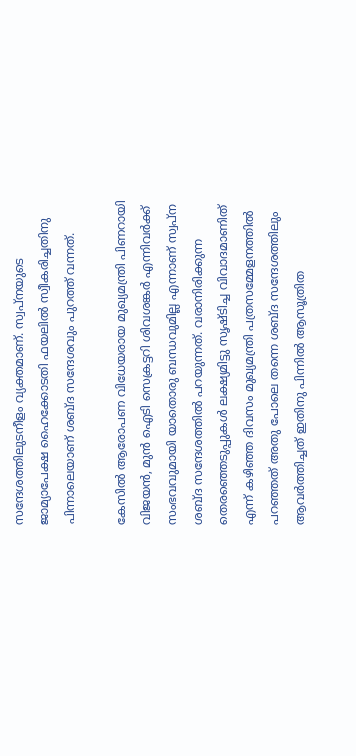സന്ദേശത്തിലുടനീളം വ്യക്തമാണ്. സ്വപ്‌നയുടെ ജാമ്യാപേക്ഷ ഹൈക്കോടതി ഫയലില്‍ സ്വീകരിച്ചതിനു പിന്നാലെയാണ് ശബ്ദ സന്ദേശവും പുറത്ത് വന്നത്.

കേസില്‍ ആരോപണ വിധേയരായ മുഖ്യമന്ത്രി പിണറായി വിജയന്‍, മുന്‍ ഐടി സെക്രട്ടറി ശിവശങ്കര്‍ എന്നിവര്‍ക്ക് സംഭവവുമായി യാതൊരു ബന്ധവുമില്ല എന്നാണ് സ്വപ്‌ന ശബ്ദ സന്ദേശത്തില്‍ പറയുന്നത്. വരാനിരിക്കുന്ന തെരഞ്ഞെടുപ്പുകള്‍ ലക്ഷ്യമിട്ടു സൃഷ്ടിച്ച വിവാദമാണിത് എന്ന് കഴിഞ്ഞ ദിവസം മുഖ്യമന്ത്രി പത്രസമ്മേളനത്തില്‍ പറഞ്ഞത് അതു പോലെ തന്നെ ശബ്ദ സന്ദേശത്തിലും ആവര്‍ത്തിച്ചത് ഇതിനു പിന്നില്‍ ആസൂത്രിത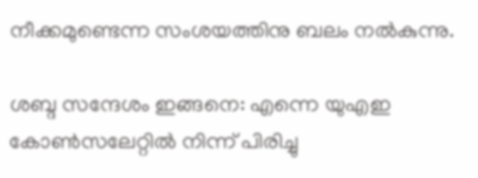നീക്കമുണ്ടെന്ന സംശയത്തിനു ബലം നല്‍കുന്നു.

ശബ്ദ സന്ദേശം ഇങ്ങനെ: എന്നെ യുഎഇ കോണ്‍സലേറ്റില്‍ നിന്ന് പിരിച്ചു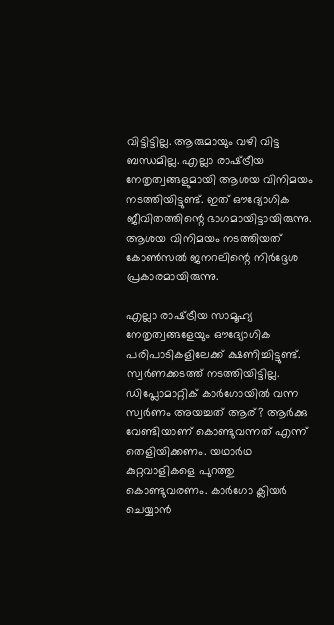വിട്ടിട്ടില്ല. ആരുമായും വഴി വിട്ട ബന്ധമില്ല. എല്ലാ രാഷ്‌ട്രീയ നേതൃത്വങ്ങളുമായി ആശയ വിനിമയം നടത്തിയിട്ടുണ്ട്. ഇത് ഔദ്യോഗിക ജീവിതത്തിന്റെ ഭാഗമായിട്ടായിരുന്നു. ആശയ വിനിമയം നടത്തിയത് കോണ്‍സല്‍ ജനറലിന്റെ നിര്‍ദ്ദേശ പ്രകാരമായിരുന്നു.

എല്ലാ രാഷ്‌ട്രീയ സാമൂഹ്യ നേതൃത്വങ്ങളേയും ഔദ്യോഗിക പരിപാടികളിലേക്ക് ക്ഷണിച്ചിട്ടുണ്ട്. സ്വര്‍ണക്കടത്ത് നടത്തിയിട്ടില്ല. ഡിപ്ലോമാറ്റിക് കാര്‍ഗോയില്‍ വന്ന സ്വര്‍ണം അയച്ചത് ആര്? ആര്‍ക്കു വേണ്ടിയാണ് കൊണ്ടുവന്നത് എന്ന് തെളിയിക്കണം. യഥാര്‍ഥ കുറ്റവാളികളെ പുറത്തു കൊണ്ടുവരണം. കാര്‍ഗോ ക്ലിയര്‍ ചെയ്യാന്‍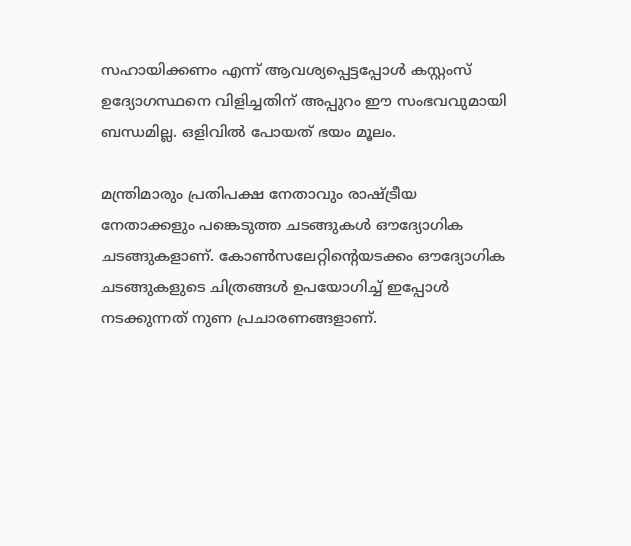സഹായിക്കണം എന്ന് ആവശ്യപ്പെട്ടപ്പോള്‍ കസ്റ്റംസ് ഉദ്യോഗസ്ഥനെ വിളിച്ചതിന് അപ്പുറം ഈ സംഭവവുമായി ബന്ധമില്ല. ഒളിവില്‍ പോയത് ഭയം മൂലം.

മന്ത്രിമാരും പ്രതിപക്ഷ നേതാവും രാഷ്‌ട്രീയ നേതാക്കളും പങ്കെടുത്ത ചടങ്ങുകള്‍ ഔദ്യോഗിക ചടങ്ങുകളാണ്. കോണ്‍സലേറ്റിന്റെയടക്കം ഔദ്യോഗിക ചടങ്ങുകളുടെ ചിത്രങ്ങള്‍ ഉപയോഗിച്ച് ഇപ്പോള്‍ നടക്കുന്നത് നുണ പ്രചാരണങ്ങളാണ്.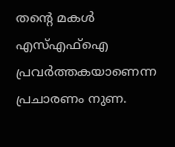തന്റെ മകള്‍ എസ്എഫ്‌ഐ പ്രവര്‍ത്തകയാണെന്ന പ്രചാരണം നുണ.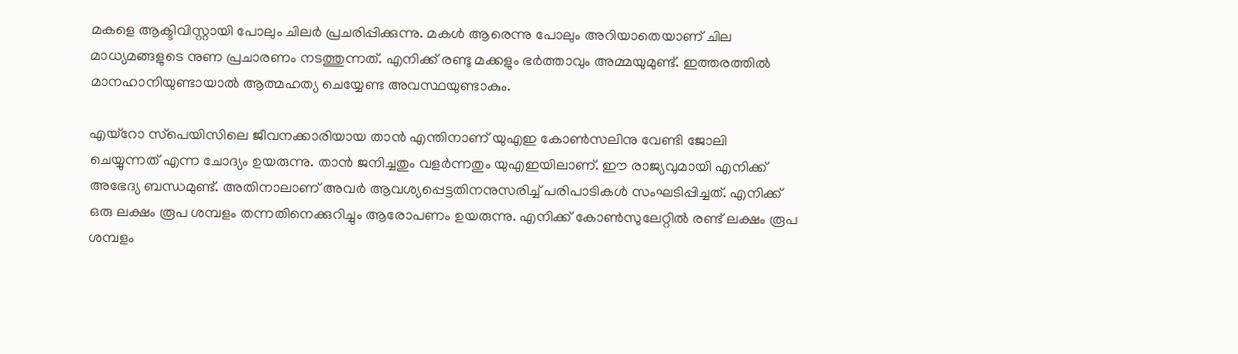മകളെ ആക്ടിവിസ്റ്റായി പോലും ചിലര്‍ പ്രചരിപ്പിക്കുന്നു. മകള്‍ ആരെന്നു പോലും അറിയാതെയാണ് ചില മാധ്യമങ്ങളുടെ നുണ പ്രചാരണം നടത്തുന്നത്. എനിക്ക് രണ്ടു മക്കളും ഭര്‍ത്താവും അമ്മയുമുണ്ട്. ഇത്തരത്തില്‍ മാനഹാനിയുണ്ടായാല്‍ ആത്മഹത്യ ചെയ്യേണ്ട അവസ്ഥയുണ്ടാകും.

എയ്‌റോ സ്‌പെയിസിലെ ജീവനക്കാരിയായ താന്‍ എന്തിനാണ് യുഎഇ കോണ്‍സലിനു വേണ്ടി ജോലി ചെയ്യുന്നത് എന്ന ചോദ്യം ഉയരുന്നു. താന്‍ ജനിച്ചതും വളര്‍ന്നതും യുഎഇയിലാണ്. ഈ രാജ്യവുമായി എനിക്ക് അഭേദ്യ ബന്ധമുണ്ട്. അതിനാലാണ് അവര്‍ ആവശ്യപ്പെട്ടതിനനുസരിച്ച് പരിപാടികള്‍ സംഘടിപ്പിച്ചത്. എനിക്ക് ഒരു ലക്ഷം രൂപ ശമ്പളം തന്നതിനെക്കുറിച്ചും ആരോപണം ഉയരുന്നു. എനിക്ക് കോണ്‍സുലേറ്റില്‍ രണ്ട് ലക്ഷം രൂപ ശമ്പളം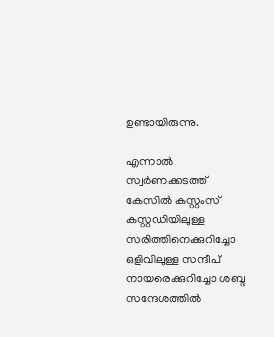ഉണ്ടായിരുന്നു.

എന്നാല്‍ സ്വര്‍ണക്കടത്ത് കേസില്‍ കസ്റ്റംസ് കസ്റ്റഡിയിലുള്ള സരിത്തിനെക്കുറിച്ചോ ഒളിവിലുള്ള സന്ദീപ് നായരെക്കുറിച്ചോ ശബ്ദ സന്ദേശത്തില്‍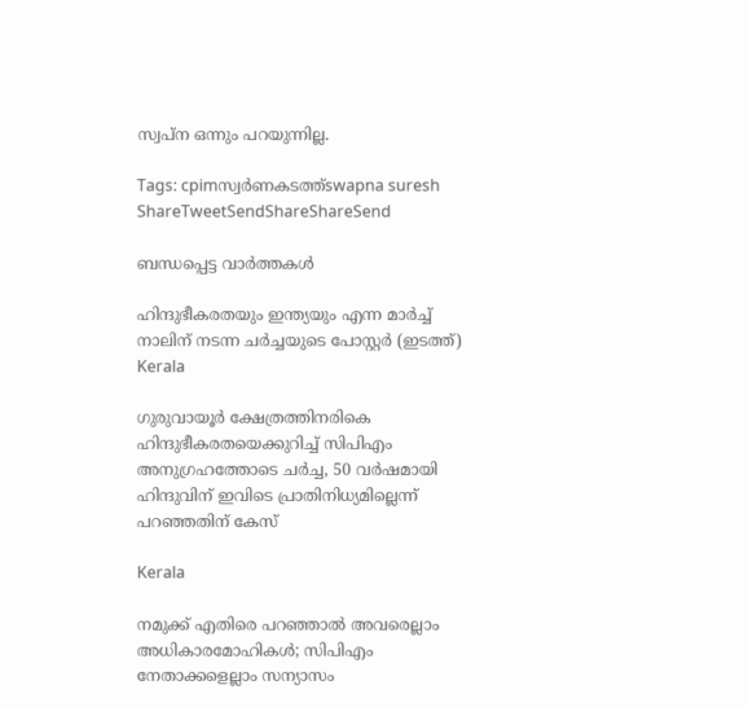സ്വപ്ന ഒന്നും പറയുന്നില്ല.

Tags: cpimസ്വര്‍ണകടത്ത്swapna suresh
ShareTweetSendShareShareSend

ബന്ധപ്പെട്ട വാര്‍ത്തകള്‍

ഹിന്ദുഭീകരതയും ഇന്ത്യയും എന്ന മാര്‍ച്ച് നാലിന് നടന്ന ചര്‍ച്ചയുടെ പോസ്റ്റര്‍ (ഇടത്ത്)
Kerala

ഗുരുവായൂര്‍ ക്ഷേത്രത്തിനരികെ ഹിന്ദുഭീകരതയെക്കുറിച്ച് സിപിഎം അനുഗ്രഹത്തോടെ ചര്‍ച്ച, 50 വര്‍ഷമായി ഹിന്ദുവിന് ഇവിടെ പ്രാതിനിധ്യമില്ലെന്ന് പറഞ്ഞതിന് കേസ്

Kerala

നമുക്ക് എതിരെ പറഞ്ഞാൽ അവരെല്ലാം അധികാരമോഹികൾ; സിപിഎം നേതാക്കളെല്ലാം സന്യാസം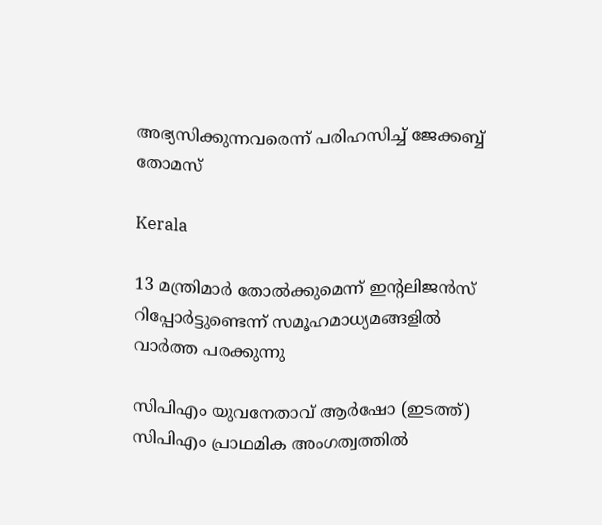അഭ്യസിക്കുന്നവരെന്ന് പരിഹസിച്ച് ജേക്കബ്ബ് തോമസ്

Kerala

13 മന്ത്രിമാര്‍ തോല്‍ക്കുമെന്ന് ഇന്‍റലിജന്‍സ് റിപ്പോര്‍ട്ടുണ്ടെന്ന് സമൂഹമാധ്യമങ്ങളില്‍ വാര്‍ത്ത പരക്കുന്നു

സിപിഎം യുവനേതാവ് ആര്‍ഷോ (ഇടത്ത്) സിപിഎം പ്രാഥമിക അംഗത്വത്തില്‍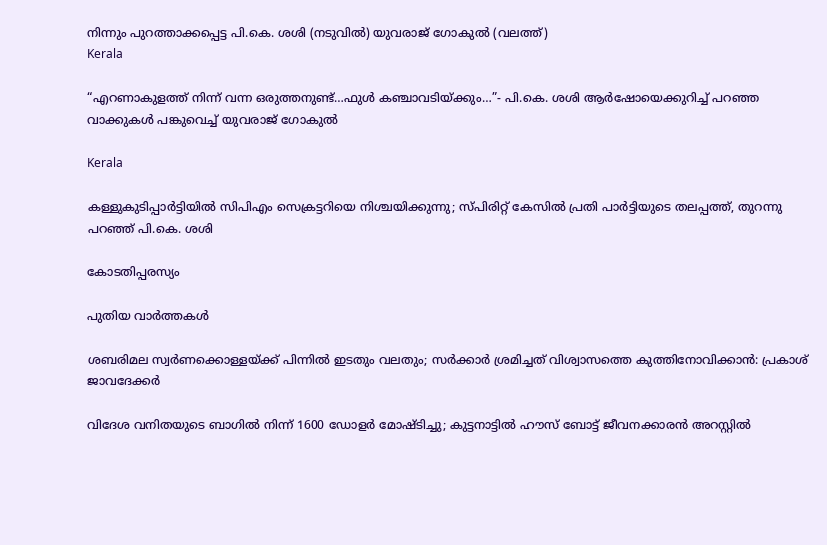നിന്നും പുറത്താക്കപ്പെട്ട പി.കെ. ശശി (നടുവില്‍) യുവരാജ് ഗോകുല്‍ (വലത്ത്)
Kerala

“എറണാകുളത്ത് നിന്ന് വന്ന ഒരുത്തനുണ്ട്…ഫുള്‍ കഞ്ചാവടിയ്‌ക്കും…”- പി.കെ. ശശി ആര്‍ഷോയെക്കുറിച്ച് പറഞ്ഞ വാക്കുകള്‍ പങ്കുവെച്ച് യുവരാജ് ഗോകുല്‍

Kerala

കള്ളുകുടിപ്പാർട്ടിയിൽ സിപിഎം സെക്രട്ടറിയെ നിശ്ചയിക്കുന്നു; സ്പിരിറ്റ് കേസിൽ പ്രതി പാർട്ടിയുടെ തലപ്പത്ത്, തുറന്നു പറഞ്ഞ് പി.കെ. ശശി

കോടതിപ്പരസ്യം

പുതിയ വാര്‍ത്തകള്‍

ശബരിമല സ്വർണക്കൊള്ളയ്‌ക്ക് പിന്നിൽ ഇടതും വലതും; സര്‍ക്കാര്‍ ശ്രമിച്ചത് വിശ്വാസത്തെ കുത്തിനോവിക്കാൻ: പ്രകാശ് ജാവദേക്കര്‍

വിദേശ വനിതയുടെ ബാഗിൽ നിന്ന് 1600 ഡോളർ മോഷ്ടിച്ചു; കുട്ടനാട്ടിൽ ഹൗസ് ബോട്ട് ജീവനക്കാരൻ അറസ്റ്റിൽ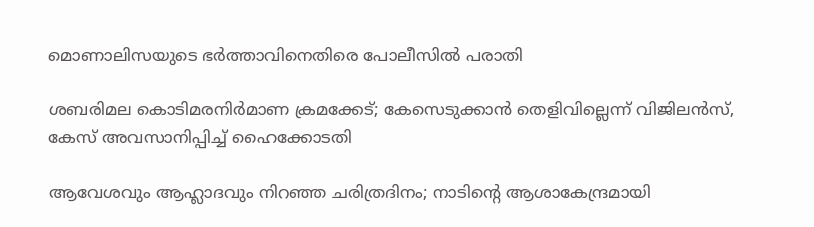മൊണാലിസയുടെ ഭർത്താവിനെതിരെ പോലീസിൽ പരാതി

ശബരിമല കൊടിമരനിർമാണ ക്രമക്കേട്; കേസെടുക്കാൻ തെളിവില്ലെന്ന് വിജിലൻസ്, കേസ് അവസാനിപ്പിച്ച് ഹൈക്കോടതി

ആവേശവും ആഹ്ലാദവും നിറഞ്ഞ ചരിത്രദിനം; നാടിന്റെ ആശാകേന്ദ്രമായി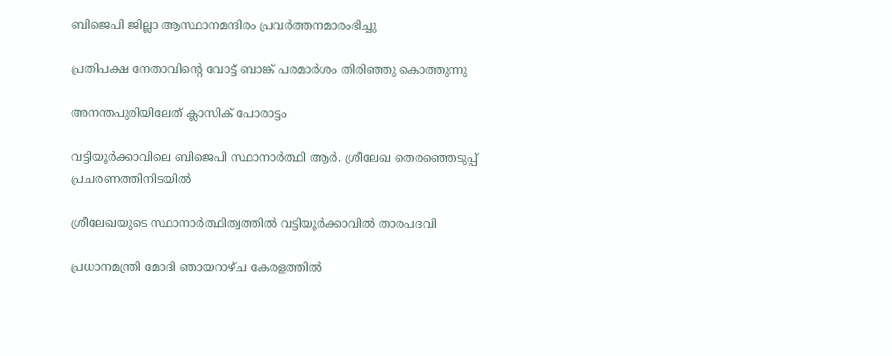ബിജെപി ജില്ലാ ആസ്ഥാനമന്ദിരം പ്രവര്‍ത്തനമാരംഭിച്ചു

പ്രതിപക്ഷ നേതാവിന്റെ വോട്ട് ബാങ്ക് പരമാര്‍ശം തിരിഞ്ഞു കൊത്തുന്നു

അനന്തപുരിയിലേത് ക്ലാസിക് പോരാട്ടം

വട്ടിയൂര്‍ക്കാവിലെ ബിജെപി സ്ഥാനാര്‍ത്ഥി ആര്‍. ശ്രീലേഖ തെരഞ്ഞെടുപ്പ് പ്രചരണത്തിനിടയില്‍

ശ്രീലേഖയുടെ സ്ഥാനാര്‍ത്ഥിത്വത്തില്‍ വട്ടിയൂര്‍ക്കാവില്‍ താരപദവി

പ്രധാനമന്ത്രി മോദി ഞായറാഴ്ച കേരളത്തില്‍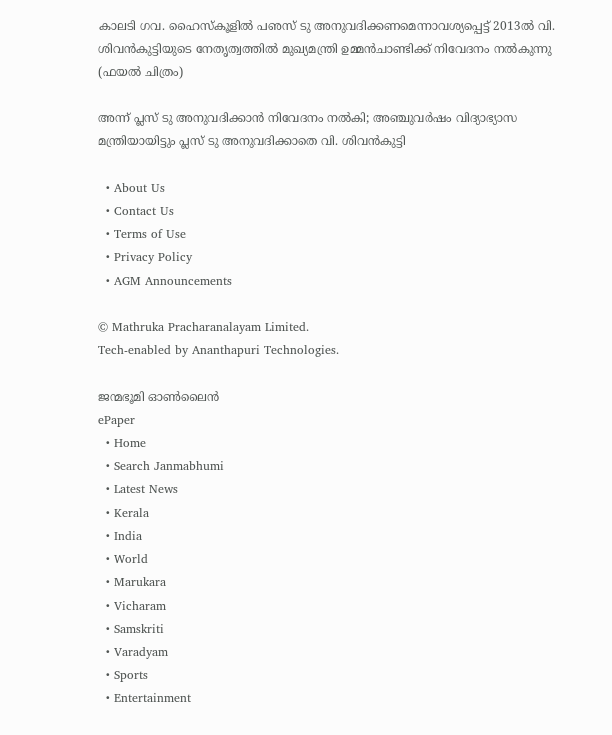കാലടി ഗവ. ഹൈസ്‌കൂളില്‍ പഌസ് ടു അനുവദിക്കണമെന്നാവശ്യപ്പെട്ട് 2013ല്‍ വി. ശിവന്‍കുട്ടിയുടെ നേതൃത്വത്തില്‍ മുഖ്യമന്ത്രി ഉമ്മന്‍ചാണ്ടിക്ക് നിവേദനം നല്‍കുന്നു (ഫയല്‍ ചിത്രം)

അന്ന് പ്ലസ് ടു അനുവദിക്കാന്‍ നിവേദനം നല്‍കി; അഞ്ചുവര്‍ഷം വിദ്യാഭ്യാസ മന്ത്രിയായിട്ടും പ്ലസ് ടു അനുവദിക്കാതെ വി. ശിവന്‍കുട്ടി

  • About Us
  • Contact Us
  • Terms of Use
  • Privacy Policy
  • AGM Announcements

© Mathruka Pracharanalayam Limited.
Tech-enabled by Ananthapuri Technologies.

ജന്മഭൂമി ഓണ്‍ലൈന്‍
ePaper
  • Home
  • Search Janmabhumi
  • Latest News
  • Kerala
  • India
  • World
  • Marukara
  • Vicharam
  • Samskriti
  • Varadyam
  • Sports
  • Entertainment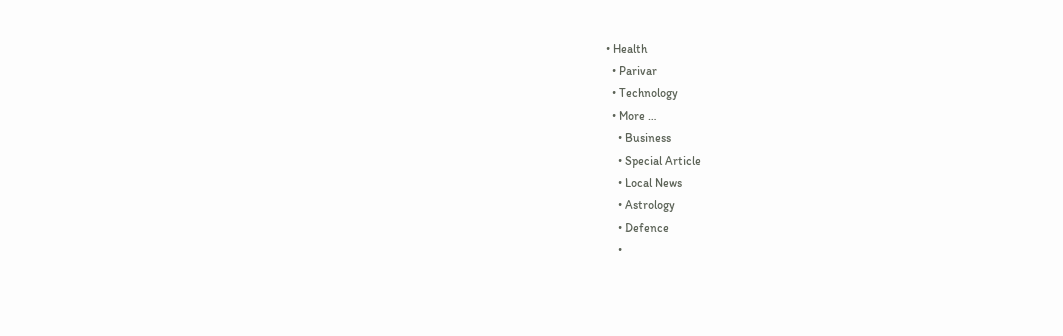• Health
  • Parivar
  • Technology
  • More …
    • Business
    • Special Article
    • Local News
    • Astrology
    • Defence
    •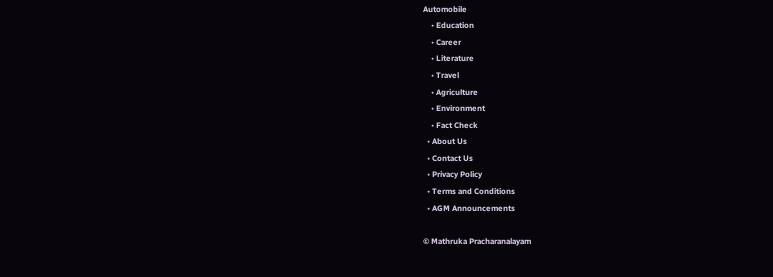Automobile
    • Education
    • Career
    • Literature
    • Travel
    • Agriculture
    • Environment
    • Fact Check
  • About Us
  • Contact Us
  • Privacy Policy
  • Terms and Conditions
  • AGM Announcements

© Mathruka Pracharanalayam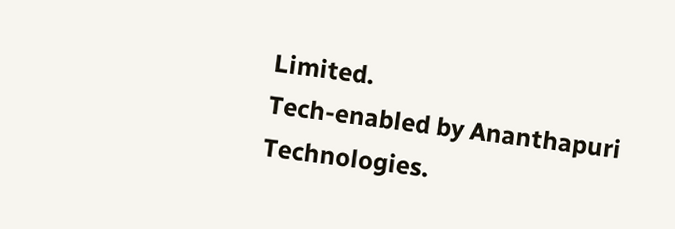Limited.
Tech-enabled by Ananthapuri Technologies.